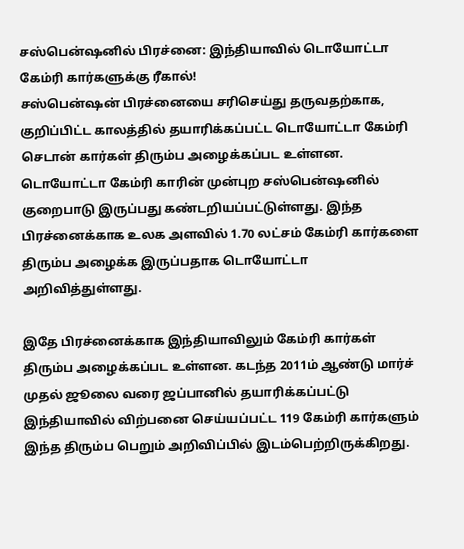சஸ்பென்ஷனில் பிரச்னை: இந்தியாவில் டொயோட்டா கேம்ரி கார்களுக்கு ரீகால்!
சஸ்பென்ஷன் பிரச்னையை சரிசெய்து தருவதற்காக, குறிப்பிட்ட காலத்தில் தயாரிக்கப்பட்ட டொயோட்டா கேம்ரி செடான் கார்கள் திரும்ப அழைக்கப்பட உள்ளன.
டொயோட்டா கேம்ரி காரின் முன்புற சஸ்பென்ஷனில் குறைபாடு இருப்பது கண்டறியப்பட்டுள்ளது. இந்த பிரச்னைக்காக உலக அளவில் 1.70 லட்சம் கேம்ரி கார்களை திரும்ப அழைக்க இருப்பதாக டொயோட்டா அறிவித்துள்ளது.

இதே பிரச்னைக்காக இந்தியாவிலும் கேம்ரி கார்கள் திரும்ப அழைக்கப்பட உள்ளன. கடந்த 2011ம் ஆண்டு மார்ச் முதல் ஜூலை வரை ஜப்பானில் தயாரிக்கப்பட்டு இந்தியாவில் விற்பனை செய்யப்பட்ட 119 கேம்ரி கார்களும் இந்த திரும்ப பெறும் அறிவிப்பில் இடம்பெற்றிருக்கிறது.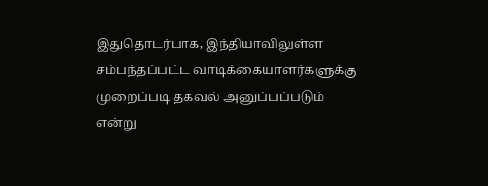இதுதொடர்பாக, இந்தியாவிலுள்ள சம்பந்தப்பட்ட வாடிக்கையாளர்களுக்கு முறைப்படி தகவல் அனுப்பப்படும் என்று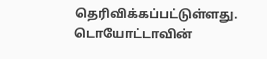தெரிவிக்கப்பட்டுள்ளது. டொயோட்டாவின்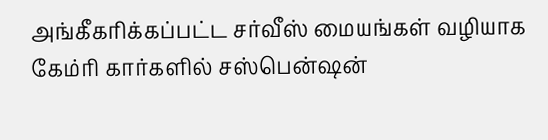அங்கீகரிக்கப்பட்ட சர்வீஸ் மையங்கள் வழியாக கேம்ரி கார்களில் சஸ்பென்ஷன்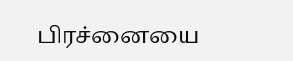பிரச்னையை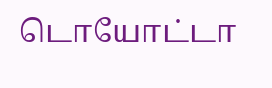டொயோட்டா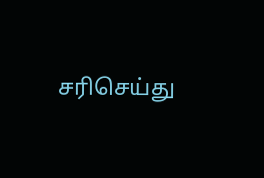சரிசெய்து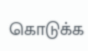கொடுக்க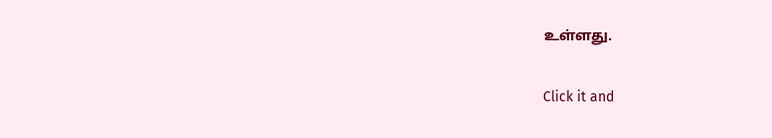உள்ளது.


Click it and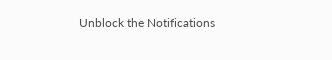Unblock the Notifications